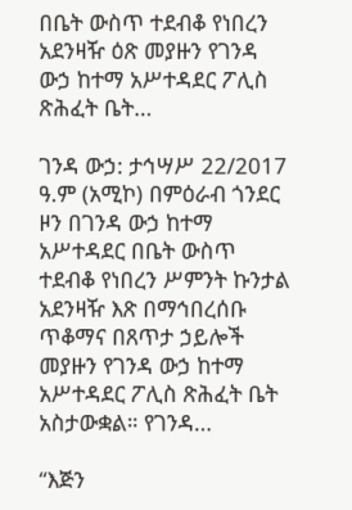በቤት ውስጥ ተደብቆ የነበረን አደንዛዥ ዕጽ መያዙን የገንዳ ውኃ ከተማ አሥተዳደር ፖሊስ ጽሕፈት ቤት...

ገንዳ ውኃ: ታኅሣሥ 22/2017 ዓ.ም (አሚኮ) በምዕራብ ጎንደር ዞን በገንዳ ውኃ ከተማ አሥተዳደር በቤት ውስጥ ተደብቆ የነበረን ሥምንት ኩንታል አደንዛዥ እጽ በማኅበረሰቡ ጥቆማና በጸጥታ ኃይሎች መያዙን የገንዳ ውኃ ከተማ አሥተዳደር ፖሊስ ጽሕፈት ቤት አስታውቋል። የገንዳ...

“እጅን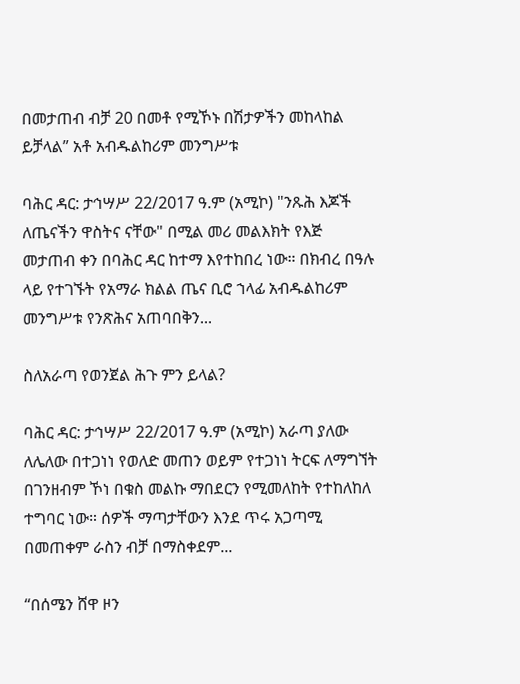በመታጠብ ብቻ 20 በመቶ የሚኾኑ በሽታዎችን መከላከል ይቻላል” አቶ አብዱልከሪም መንግሥቱ

ባሕር ዳር: ታኅሣሥ 22/2017 ዓ.ም (አሚኮ) "ንጹሕ እጆች ለጤናችን ዋስትና ናቸው" በሚል መሪ መልእክት የእጅ መታጠብ ቀን በባሕር ዳር ከተማ እየተከበረ ነው። በክብረ በዓሉ ላይ የተገኙት የአማራ ክልል ጤና ቢሮ ኀላፊ አብዱልከሪም መንግሥቱ የንጽሕና አጠባበቅን...

ስለአራጣ የወንጀል ሕጉ ምን ይላል?

ባሕር ዳር: ታኅሣሥ 22/2017 ዓ.ም (አሚኮ) አራጣ ያለው ለሌለው በተጋነነ የወለድ መጠን ወይም የተጋነነ ትርፍ ለማግኘት በገንዘብም ኾነ በቁስ መልኩ ማበደርን የሚመለከት የተከለከለ ተግባር ነው። ሰዎች ማጣታቸውን እንደ ጥሩ አጋጣሚ በመጠቀም ራስን ብቻ በማስቀደም...

“በሰሜን ሸዋ ዞን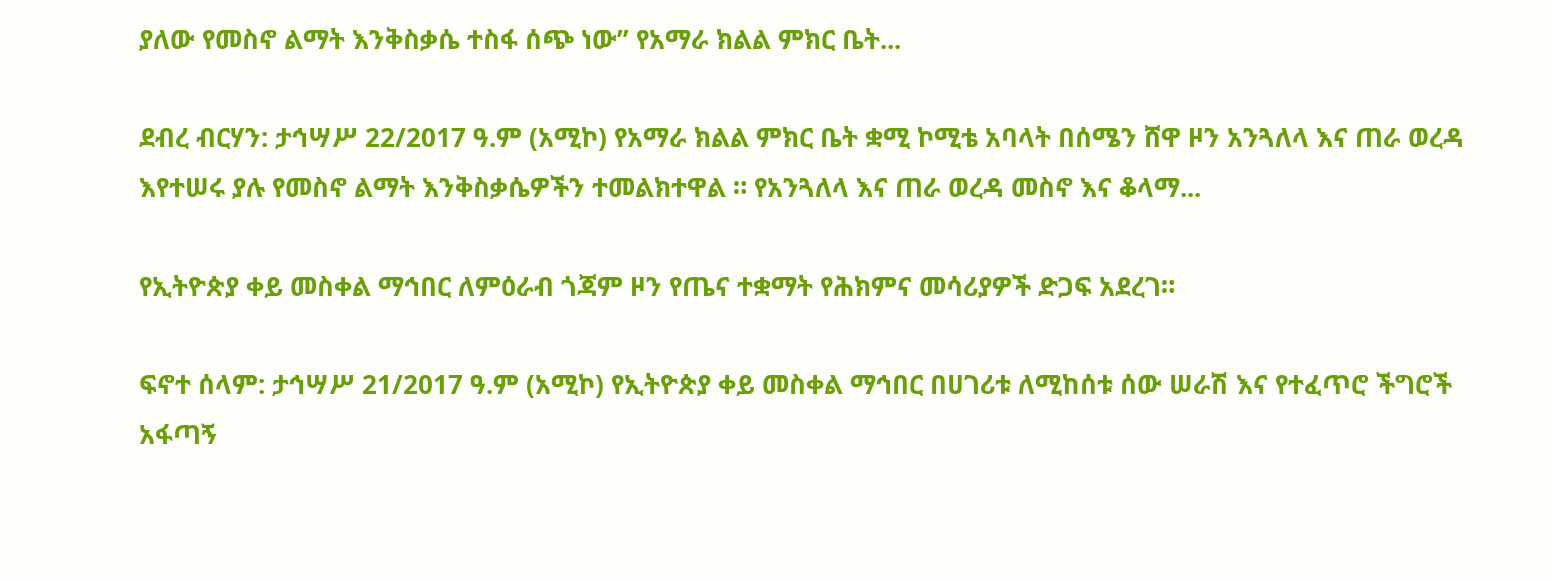ያለው የመስኖ ልማት እንቅስቃሴ ተስፋ ሰጭ ነው” የአማራ ክልል ምክር ቤት...

ደብረ ብርሃን: ታኅሣሥ 22/2017 ዓ.ም (አሚኮ) የአማራ ክልል ምክር ቤት ቋሚ ኮሚቴ አባላት በሰሜን ሸዋ ዞን አንጓለላ እና ጠራ ወረዳ እየተሠሩ ያሉ የመስኖ ልማት እንቅስቃሴዎችን ተመልክተዋል ። የአንጓለላ እና ጠራ ወረዳ መስኖ እና ቆላማ...

የኢትዮጵያ ቀይ መስቀል ማኅበር ለምዕራብ ጎጃም ዞን የጤና ተቋማት የሕክምና መሳሪያዎች ድጋፍ አደረገ።

ፍኖተ ሰላም: ታኅሣሥ 21/2017 ዓ.ም (አሚኮ) የኢትዮጵያ ቀይ መስቀል ማኅበር በሀገሪቱ ለሚከሰቱ ሰው ሠራሽ እና የተፈጥሮ ችግሮች አፋጣኝ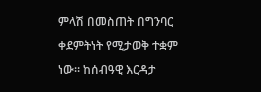ምላሽ በመስጠት በግንባር ቀደምትነት የሚታወቅ ተቋም ነው። ከሰብዓዊ እርዳታ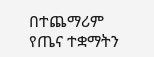በተጨማሪም የጤና ተቋማትን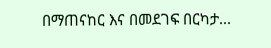በማጠናከር እና በመደገፍ በርካታ...